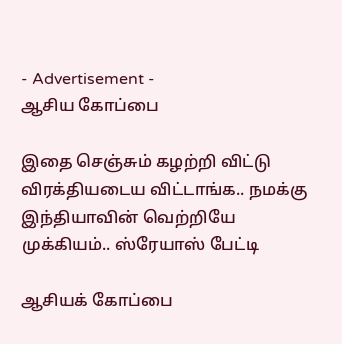- Advertisement -
ஆசிய கோப்பை

இதை செஞ்சும் கழற்றி விட்டு விரக்தியடைய விட்டாங்க.. நமக்கு இந்தியாவின் வெற்றியே முக்கியம்.. ஸ்ரேயாஸ் பேட்டி

ஆசியக் கோப்பை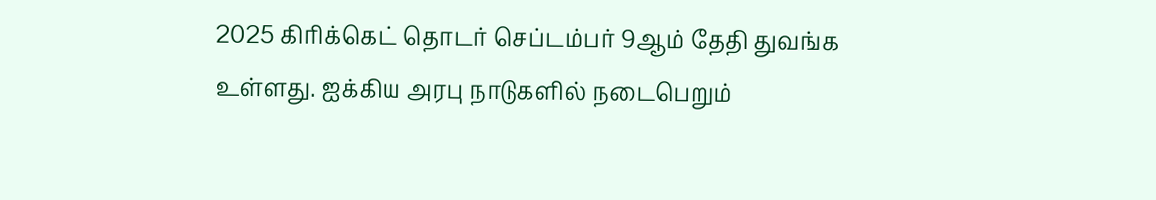2025 கிரிக்கெட் தொடர் செப்டம்பர் 9ஆம் தேதி துவங்க உள்ளது. ஐக்கிய அரபு நாடுகளில் நடைபெறும்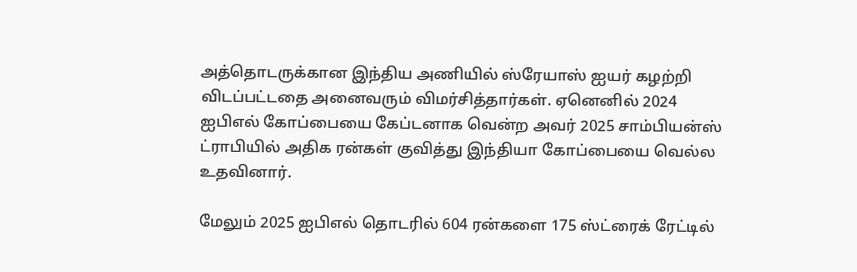அத்தொடருக்கான இந்திய அணியில் ஸ்ரேயாஸ் ஐயர் கழற்றி விடப்பட்டதை அனைவரும் விமர்சித்தார்கள். ஏனெனில் 2024 ஐபிஎல் கோப்பையை கேப்டனாக வென்ற அவர் 2025 சாம்பியன்ஸ் ட்ராபியில் அதிக ரன்கள் குவித்து இந்தியா கோப்பையை வெல்ல உதவினார்.

மேலும் 2025 ஐபிஎல் தொடரில் 604 ரன்களை 175 ஸ்ட்ரைக் ரேட்டில்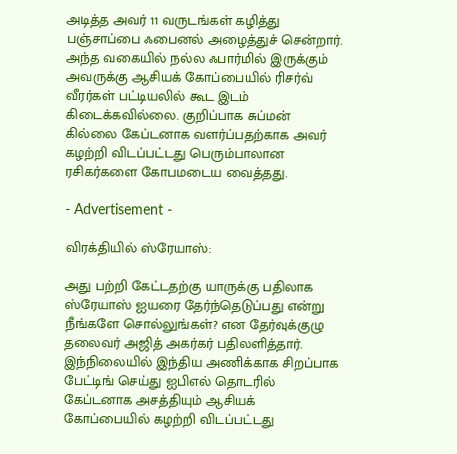அடித்த அவர் 11 வருடங்கள் கழித்து பஞ்சாப்பை ஃபைனல் அழைத்துச் சென்றார். அந்த வகையில் நல்ல ஃபார்மில் இருக்கும் அவருக்கு ஆசியக் கோப்பையில் ரிசர்வ் வீரர்கள் பட்டியலில் கூட இடம் கிடைக்கவில்லை. குறிப்பாக சுப்மன் கில்லை கேப்டனாக வளர்ப்பதற்காக அவர் கழற்றி விடப்பட்டது பெரும்பாலான ரசிகர்களை கோபமடைய வைத்தது.

- Advertisement -

விரக்தியில் ஸ்ரேயாஸ்:

அது பற்றி கேட்டதற்கு யாருக்கு பதிலாக ஸ்ரேயாஸ் ஐயரை தேர்ந்தெடுப்பது என்று நீங்களே சொல்லுங்கள்? என தேர்வுக்குழு தலைவர் அஜித் அகர்கர் பதிலளித்தார். இந்நிலையில் இந்திய அணிக்காக சிறப்பாக பேட்டிங் செய்து ஐபிஎல் தொடரில் கேப்டனாக அசத்தியும் ஆசியக் கோப்பையில் கழற்றி விடப்பட்டது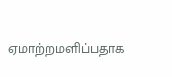ஏமாற்றமளிப்பதாக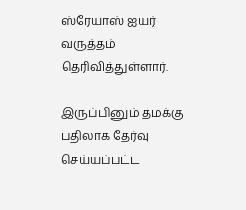ஸ்ரேயாஸ் ஐயர் வருத்தம் தெரிவித்துள்ளார்.

இருப்பினும் தமக்கு பதிலாக தேர்வு செய்யப்பட்ட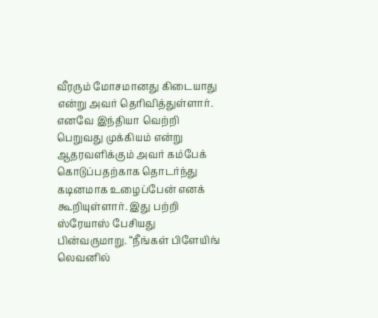வீரரும் மோசமானது கிடையாது என்று அவர் தெரிவித்துள்ளார். எனவே இந்தியா வெற்றி பெறுவது முக்கியம் என்று ஆதரவளிக்கும் அவர் கம்பேக் கொடுப்பதற்காக தொடர்ந்து கடினமாக உழைப்பேன் எனக் கூறியுள்ளார். இது பற்றி ஸ்ரேயாஸ் பேசியது பின்வருமாறு. “நீங்கள் பிளேயிங் லெவனில்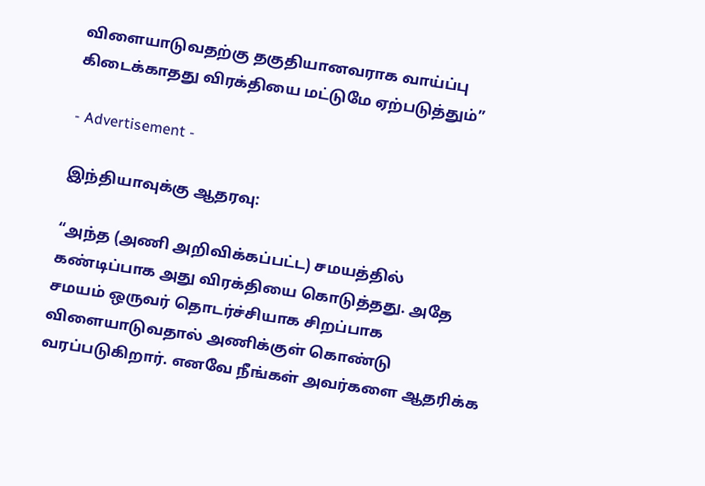விளையாடுவதற்கு தகுதியானவராக வாய்ப்பு கிடைக்காதது விரக்தியை மட்டுமே ஏற்படுத்தும்”

- Advertisement -

இந்தியாவுக்கு ஆதரவு:

“அந்த (அணி அறிவிக்கப்பட்ட) சமயத்தில் கண்டிப்பாக அது விரக்தியை கொடுத்தது. அதே சமயம் ஒருவர் தொடர்ச்சியாக சிறப்பாக விளையாடுவதால் அணிக்குள் கொண்டு வரப்படுகிறார். எனவே நீங்கள் அவர்களை ஆதரிக்க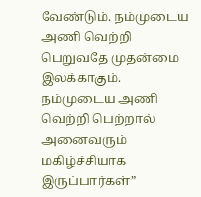வேண்டும். நம்முடைய அணி வெற்றி பெறுவதே முதன்மை இலக்காகும். நம்முடைய அணி வெற்றி பெற்றால் அனைவரும் மகிழ்ச்சியாக இருப்பார்கள்”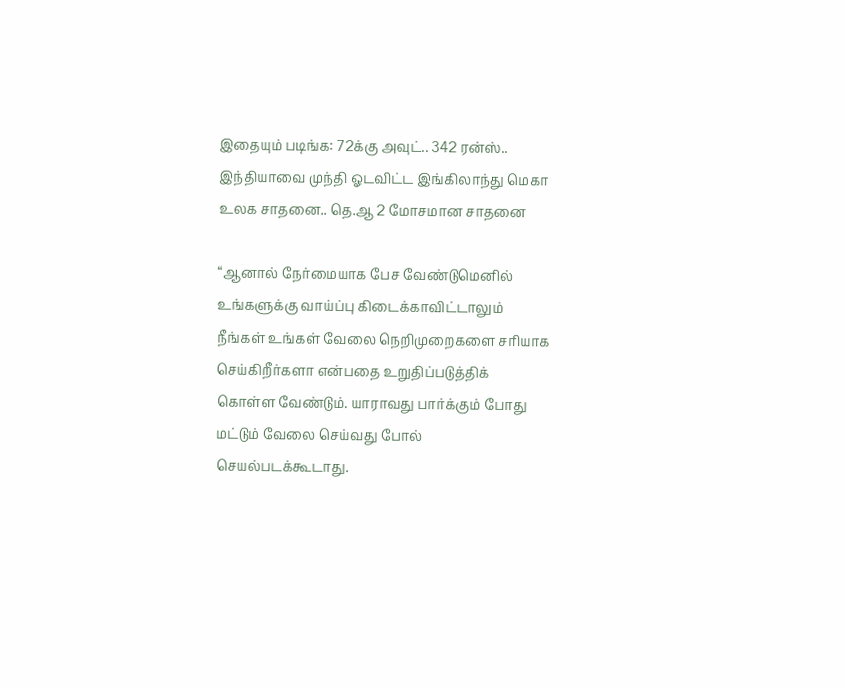இதையும் படிங்க: 72க்கு அவுட்.. 342 ரன்ஸ்.. இந்தியாவை முந்தி ஓடவிட்ட இங்கிலாந்து மெகா உலக சாதனை.. தெ.ஆ 2 மோசமான சாதனை

“ஆனால் நேர்மையாக பேச வேண்டுமெனில் உங்களுக்கு வாய்ப்பு கிடைக்காவிட்டாலும் நீங்கள் உங்கள் வேலை நெறிமுறைகளை சரியாக செய்கிறீர்களா என்பதை உறுதிப்படுத்திக் கொள்ள வேண்டும். யாராவது பார்க்கும் போது மட்டும் வேலை செய்வது போல் செயல்படக்கூடாது.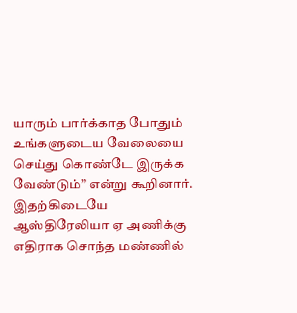யாரும் பார்க்காத போதும் உங்களுடைய வேலையை செய்து கொண்டே இருக்க வேண்டும்” என்று கூறினார். இதற்கிடையே ஆஸ்திரேலியா ஏ அணிக்கு எதிராக சொந்த மண்ணில்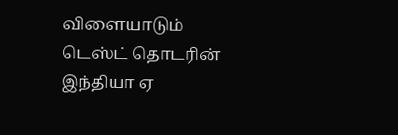விளையாடும் டெஸ்ட் தொடரின் இந்தியா ஏ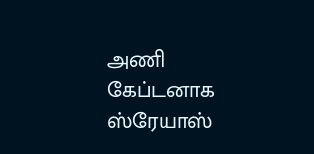அணி கேப்டனாக ஸ்ரேயாஸ்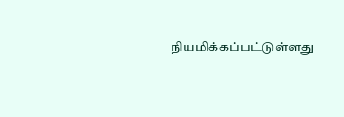நியமிக்கப்பட்டுள்ளது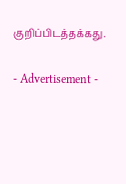குறிப்பிடத்தக்கது.

- Advertisement -